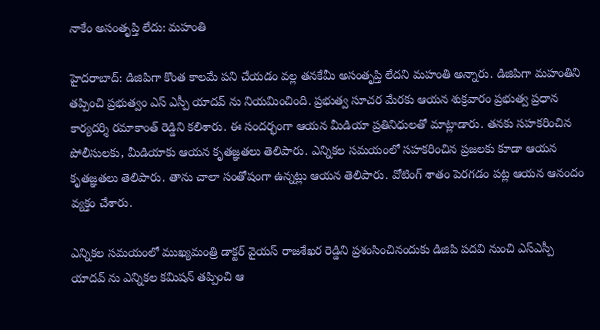నాకేం అసంతృప్తి లేదు: మహంతి

హైదరాబాద్: డిజిపిగా కొంత కాలమే పని చేయడం వల్ల తనకేమీ అసంతృప్తి లేదని మహంతి అన్నారు. డిజిపిగా మహంతిని తప్పించి ప్రభుత్వం ఎస్ ఎస్పీ యాదవ్ ను నియమించింది. ప్రభుత్వ సూచర మేరకు ఆయన శుక్రవారం ప్రభుత్వ ప్రధాన కార్యదర్శి రమాకాంత్ రెడ్డిని కలిశారు. ఈ సందర్భంగా ఆయన మీడియా ప్రతినిధులతో మాట్లాడారు. తనకు సహకరించిన పోలీసులకు, మీడియాకు ఆయన కృతజ్ఞతలు తెలిపారు. ఎన్నికల సమయంలో సహకరించిన ప్రజలకు కూడా ఆయన కృతజ్ఞతలు తెలిపారు. తాను చాలా సంతోషంగా ఉన్నట్లు ఆయన తెలిపారు. వోటింగ్ శాతం పెరగడం పట్ల ఆయన ఆనందం వ్యక్తం చేశారు.

ఎన్నికల సమయంలో ముఖ్యమంత్రి డాక్టర్ వైయస్ రాజశేఖర రెడ్డిని ప్రశంసించినందుకు డిజిపి పదవి నుంచి ఎస్ఎస్పీ యాదవ్ ను ఎన్నికల కమిషన్ తప్పించి ఆ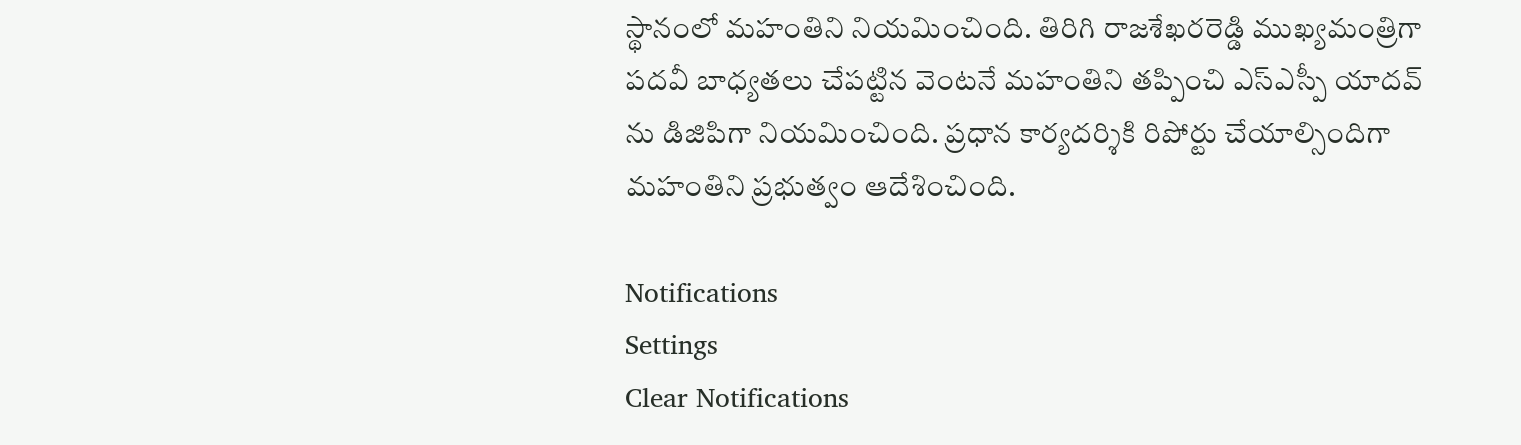స్థానంలో మహంతిని నియమించింది. తిరిగి రాజశేఖరరెడ్డి ముఖ్యమంత్రిగా పదవీ బాధ్యతలు చేపట్టిన వెంటనే మహంతిని తప్పించి ఎస్ఎస్పీ యాదవ్ ను డిజిపిగా నియమించింది. ప్రధాన కార్యదర్శికి రిపోర్టు చేయాల్సిందిగా మహంతిని ప్రభుత్వం ఆదేశించింది.

Notifications
Settings
Clear Notifications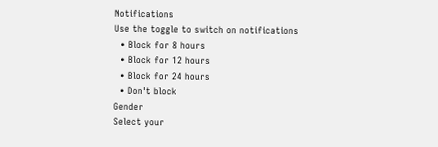Notifications
Use the toggle to switch on notifications
  • Block for 8 hours
  • Block for 12 hours
  • Block for 24 hours
  • Don't block
Gender
Select your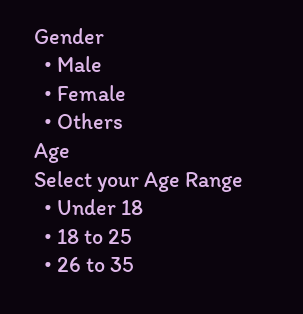Gender
  • Male
  • Female
  • Others
Age
Select your Age Range
  • Under 18
  • 18 to 25
  • 26 to 35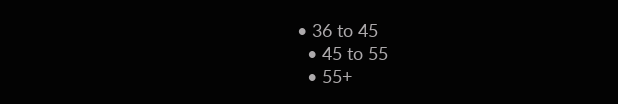• 36 to 45
  • 45 to 55
  • 55+